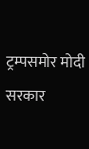ट्रम्पसमोर मोदी सरकार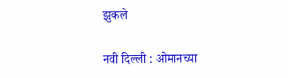झुकले

नवी दिल्ली : ओमानच्या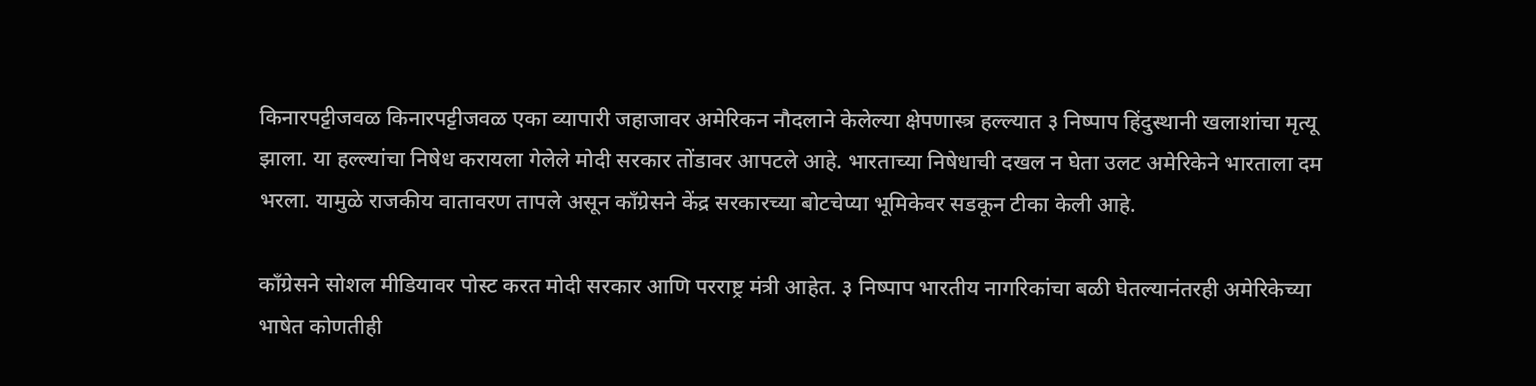किनारपट्टीजवळ किनारपट्टीजवळ एका व्यापारी जहाजावर अमेरिकन नौदलाने केलेल्या क्षेपणास्त्र हल्ल्यात ३ निष्पाप हिंदुस्थानी खलाशांचा मृत्यू झाला. या हल्ल्यांचा निषेध करायला गेलेले मोदी सरकार तोंडावर आपटले आहे. भारताच्या निषेधाची दखल न घेता उलट अमेरिकेने भारताला दम भरला. यामुळे राजकीय वातावरण तापले असून काँग्रेसने केंद्र सरकारच्या बोटचेप्या भूमिकेवर सडकून टीका केली आहे.

काँग्रेसने सोशल मीडियावर पोस्ट करत मोदी सरकार आणि परराष्ट्र मंत्री आहेत. ३ निष्पाप भारतीय नागरिकांचा बळी घेतल्यानंतरही अमेरिकेच्या भाषेत कोणतीही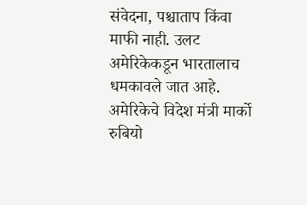संवेदना, पश्चाताप किंवा माफी नाही. उलट अमेरिकेकडून भारतालाच धमकावले जात आहे. अमेरिकेचे विदेश मंत्री मार्को रुबियो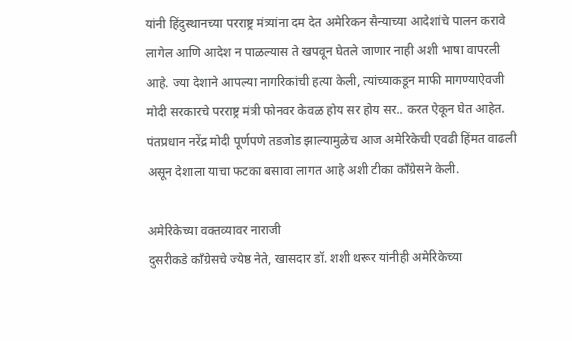यांनी हिंदुस्थानच्या परराष्ट्र मंत्र्यांना दम देत अमेरिकन सैन्याच्या आदेशांचे पालन करावे लागेल आणि आदेश न पाळल्यास ते खपवून घेतले जाणार नाही अशी भाषा वापरली आहे. ज्या देशाने आपल्या नागरिकांची हत्या केली, त्यांच्याकडून माफी मागण्याऐवजी मोदी सरकारचे परराष्ट्र मंत्री फोनवर केवळ होय सर होय सर.. करत ऐकून घेत आहेत. पंतप्रधान नरेंद्र मोदी पूर्णपणे तडजोड झाल्यामुळेच आज अमेरिकेची एवढी हिंमत वाढली असून देशाला याचा फटका बसावा लागत आहे अशी टीका काँग्रेसने केली.

अमेरिकेच्या वक्तव्यावर नाराजी
दुसरीकडे काँग्रेसचे ज्येष्ठ नेते, खासदार डॉ. शशी थरूर यांनीही अमेरिकेच्या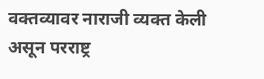वक्तव्यावर नाराजी व्यक्त केली असून परराष्ट्र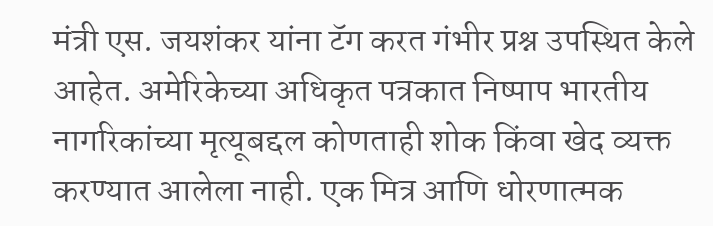मंत्री एस. जयशंकर यांना टॅग करत गंभीर प्रश्न उपस्थित केले आहेत. अमेरिकेच्या अधिकृत पत्रकात निष्पाप भारतीय नागरिकांच्या मृत्यूबद्दल कोणताही शोक किंवा खेद व्यक्त करण्यात आलेला नाही. एक मित्र आणि धोरणात्मक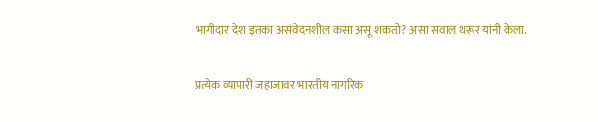भागीदार देश इतका असंवेदनशील कसा असू शकतो? असा सवाल थरूर यांनी केला.

प्रत्येक व्यापारी जहाजावर भारतीय नागरिक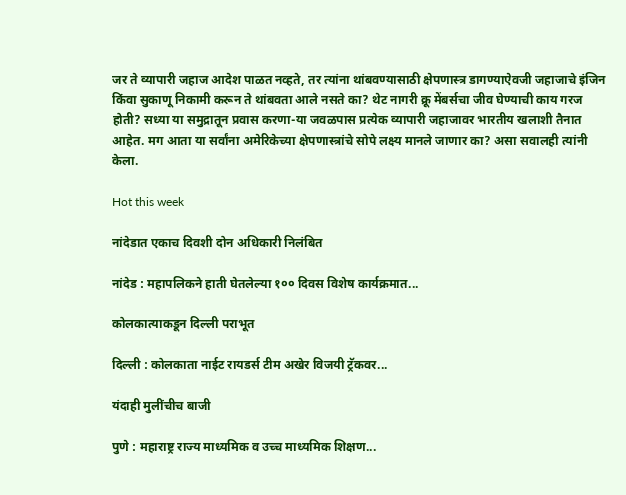जर ते व्यापारी जहाज आदेश पाळत नव्हते, तर त्यांना थांबवण्यासाठी क्षेपणास्त्र डागण्याऐवजी जहाजाचे इंजिन किंवा सुकाणू निकामी करून ते थांबवता आले नसते का? थेट नागरी क्रू मेंबर्सचा जीव घेण्याची काय गरज होती? सध्या या समुद्रातून प्रवास करणा-या जवळपास प्रत्येक व्यापारी जहाजावर भारतीय खलाशी तैनात आहेत. मग आता या सर्वांना अमेरिकेच्या क्षेपणास्त्रांचे सोपे लक्ष्य मानले जाणार का? असा सवालही त्यांनी केला.

Hot this week

नांदेडात एकाच दिवशी दोन अधिकारी निलंबित

नांदेड : महापलिकने हाती घेतलेल्या १०० दिवस विशेष कार्यक्रमात...

कोलकात्याकडून दिल्ली पराभूत

दिल्ली : कोलकाता नाईट रायडर्स टीम अखेर विजयी ट्रॅकवर...

यंदाही मुलींचीच बाजी

पुणे : महाराष्ट्र राज्य माध्यमिक व उच्च माध्यमिक शिक्षण...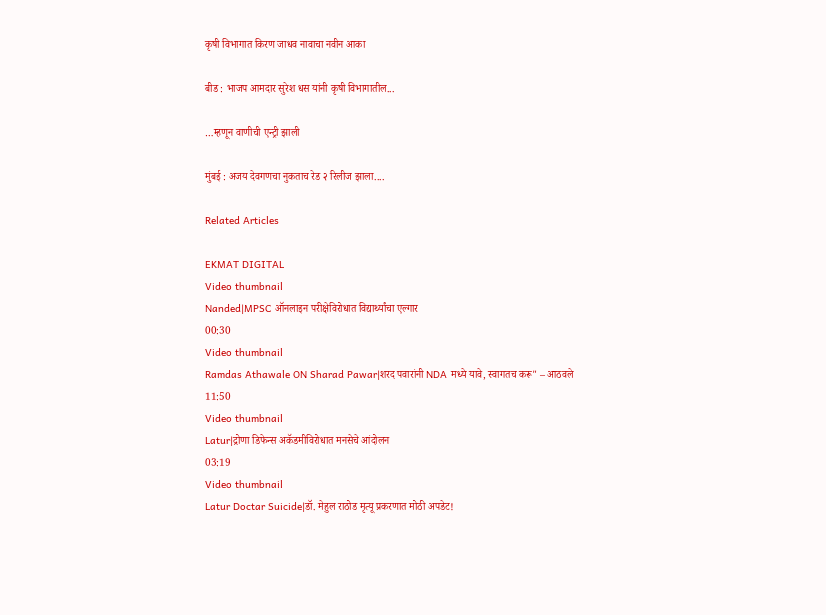कृषी विभागात किरण जाधव नावाचा नवीन आका

बीड : भाजप आमदार सुरेश धस यांनी कृषी विभागातील...

…म्हणून वाणीची एन्ट्री झाली

मुंबई : अजय देवगणचा नुकताच रेड २ रिलीज झाला....

Related Articles

EKMAT DIGITAL
Video thumbnail
Nanded|MPSC ऑनलाइन परीक्षेविरोधात विद्यार्थ्यांचा एल्गार
00:30
Video thumbnail
Ramdas Athawale ON Sharad Pawar|शरद पवारांनी NDA मध्ये यावे, स्वागतच करू" – आठवले
11:50
Video thumbnail
Latur|द्रोणा डिफेन्स अकॅडमीविरोधात मनसेचे आंदोलन
03:19
Video thumbnail
Latur Doctar Suicide|डॉ. मेहुल राठोड मृत्यू प्रकरणात मोठी अपडेट!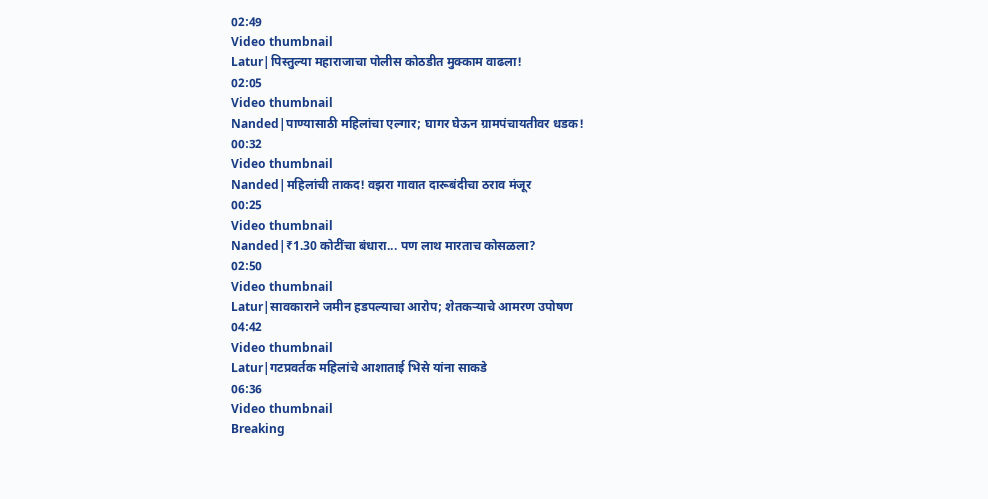02:49
Video thumbnail
Latur|पिस्तुल्या महाराजाचा पोलीस कोठडीत मुक्काम वाढला!
02:05
Video thumbnail
Nanded|पाण्यासाठी महिलांचा एल्गार; घागर घेऊन ग्रामपंचायतीवर धडक!
00:32
Video thumbnail
Nanded|महिलांची ताकद! वझरा गावात दारूबंदीचा ठराव मंजूर
00:25
Video thumbnail
Nanded|₹1.30 कोटींचा बंधारा... पण लाथ मारताच कोसळला?
02:50
Video thumbnail
Latur|सावकाराने जमीन हडपल्याचा आरोप; शेतकऱ्याचे आमरण उपोषण
04:42
Video thumbnail
Latur|गटप्रवर्तक महिलांचे आशाताई भिसे यांना साकडे
06:36
Video thumbnail
Breaking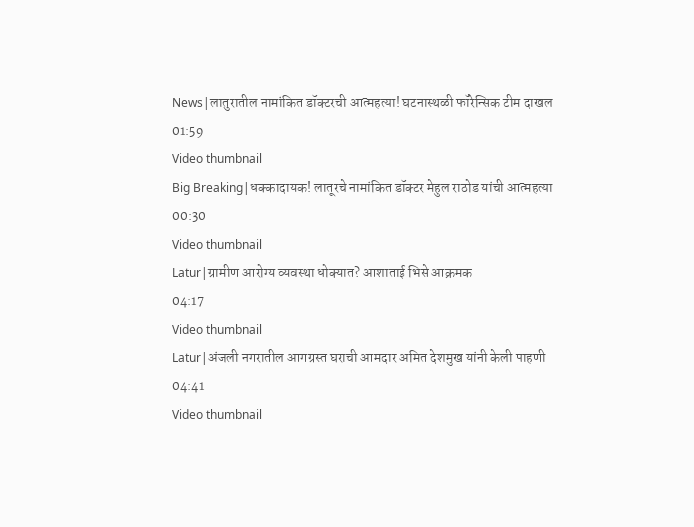News|लातुरातील नामांकित डॉक्टरची आत्महत्या! घटनास्थळी फॉरेन्सिक टीम दाखल
01:59
Video thumbnail
Big Breaking|धक्कादायक! लातूरचे नामांकित डॉक्टर मेहुल राठोड यांची आत्महत्या
00:30
Video thumbnail
Latur|ग्रामीण आरोग्य व्यवस्था धोक्यात? आशाताई भिसे आक्रमक
04:17
Video thumbnail
Latur|अंजली नगरातील आगग्रस्त घराची आमदार अमित देशमुख यांनी केली पाहणी
04:41
Video thumbnail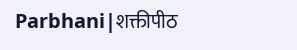Parbhani|शक्तीपीठ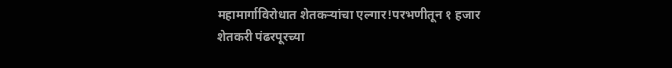महामार्गाविरोधात शेतकऱ्यांचा एल्गार!परभणीतून १ हजार शेतकरी पंढरपूरच्या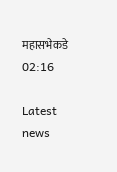महासभेकडे
02:16

Latest news